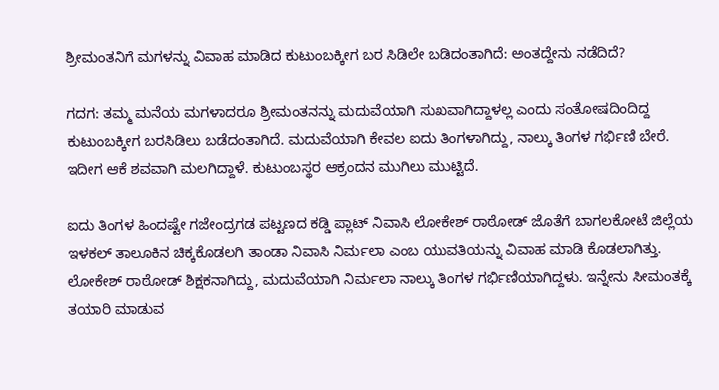ಶ್ರೀಮಂತನಿಗೆ ಮಗಳನ್ನು ವಿವಾಹ‌ ಮಾಡಿದ ಕುಟುಂಬಕ್ಕೀಗ ಬರ ಸಿಡಿಲೇ ಬಡಿದಂತಾಗಿದೆ: ಅಂತದ್ದೇನು ನಡೆದಿದೆ?

ಗದಗ: ತಮ್ಮ ಮನೆಯ ಮಗಳಾದರೂ ಶ್ರೀಮಂತನನ್ನು ಮದುವೆಯಾಗಿ ಸುಖವಾಗಿದ್ದಾಳಲ್ಲ ಎಂದು ಸಂತೋಷದಿಂದಿದ್ದ ಕುಟುಂಬಕ್ಕೀಗ ಬರಸಿಡಿಲು ಬಡೆದಂತಾಗಿದೆ. ಮದುವೆಯಾಗಿ ಕೇವಲ ಐದು ತಿಂಗಳಾಗಿದ್ದು, ನಾಲ್ಕು ತಿಂಗಳ ಗರ್ಭಿಣಿ ಬೇರೆ. ಇದೀಗ ಆಕೆ ಶವವಾಗಿ ಮಲಗಿದ್ದಾಳೆ. ಕುಟುಂಬಸ್ಥರ ಆಕ್ರಂದನ ಮುಗಿಲು ಮುಟ್ಟಿದೆ.

ಐದು ತಿಂಗಳ ಹಿಂದಷ್ಟೇ ಗಜೇಂದ್ರಗಡ ಪಟ್ಟಣದ ಕಡ್ಡಿ ಪ್ಲಾಟ್ ನಿವಾಸಿ ಲೋಕೇಶ್ ರಾಠೋಡ್ ಜೊತೆಗೆ ಬಾಗಲಕೋಟೆ ಜಿಲ್ಲೆಯ ಇಳಕಲ್ ತಾಲೂಕಿನ ಚಿಕ್ಕಕೊಡಲಗಿ ತಾಂಡಾ ನಿವಾಸಿ ನಿರ್ಮಲಾ ಎಂಬ ಯುವತಿಯನ್ನು ವಿವಾಹ ಮಾಡಿ ಕೊಡಲಾಗಿತ್ತು. ಲೋಕೇಶ್ ರಾಠೋಡ್ ಶಿಕ್ಷಕನಾಗಿದ್ದು, ಮದುವೆಯಾಗಿ ನಿರ್ಮಲಾ ನಾಲ್ಕು ತಿಂಗಳ ಗರ್ಭಿಣಿಯಾಗಿದ್ದಳು. ಇನ್ನೇನು ಸೀಮಂತಕ್ಕೆ ತಯಾರಿ ಮಾಡುವ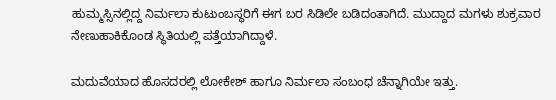ಹುಮ್ಮಸ್ಸಿನಲ್ಲಿದ್ದ ನಿರ್ಮಲಾ ಕುಟುಂಬಸ್ಥರಿಗೆ ಈಗ ಬರ ಸಿಡಿಲೇ ಬಡಿದಂತಾಗಿದೆ. ಮುದ್ದಾದ ಮಗಳು ಶುಕ್ರವಾರ ನೇಣುಹಾಕಿಕೊಂಡ ಸ್ಥಿತಿಯಲ್ಲಿ ಪತ್ತೆಯಾಗಿದ್ದಾಳೆ.

ಮದುವೆಯಾದ ಹೊಸದರಲ್ಲಿ ಲೋಕೇಶ್ ಹಾಗೂ ನಿರ್ಮಲಾ ಸಂಬಂಧ ಚೆನ್ನಾಗಿಯೇ ಇತ್ತು.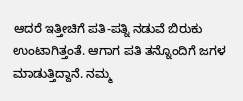ಆದರೆ ಇತ್ತೀಚಿಗೆ ಪತಿ-ಪತ್ನಿ ನಡುವೆ ಬಿರುಕು ಉಂಟಾಗಿತ್ತಂತೆ. ಆಗಾಗ ಪತಿ ತನ್ನೊಂದಿಗೆ ಜಗಳ ಮಾಡುತ್ತಿದ್ದಾನೆ. ನಮ್ಮ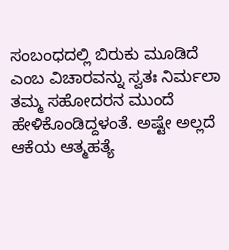ಸಂಬಂಧದಲ್ಲಿ ಬಿರುಕು ಮೂಡಿದೆ ಎಂಬ ವಿಚಾರವನ್ನು ಸ್ವತಃ ನಿರ್ಮಲಾ ತಮ್ಮ ಸಹೋದರನ ಮುಂದೆ ಹೇಳಿಕೊಂಡಿದ್ದಳಂತೆ. ಅಷ್ಟೇ ಅಲ್ಲದೆ ಆಕೆಯ ಆತ್ಮಹತ್ಯೆ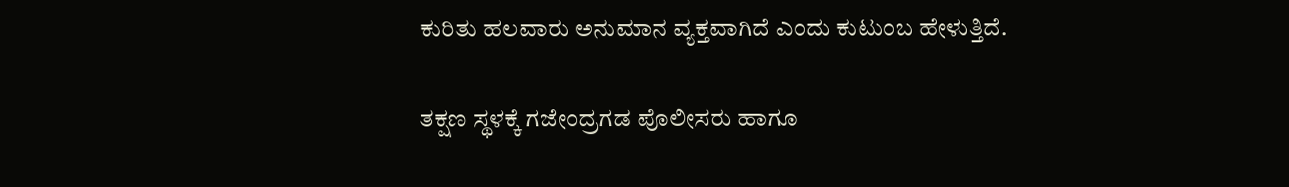ಕುರಿತು ಹಲವಾರು ಅನುಮಾನ ವ್ಯಕ್ತವಾಗಿದೆ ಎಂದು ಕುಟುಂಬ ಹೇಳುತ್ತಿದೆ.

ತಕ್ಷಣ ಸ್ಥಳಕ್ಕೆ ಗಜೇಂದ್ರಗಡ ಪೊಲೀಸರು ಹಾಗೂ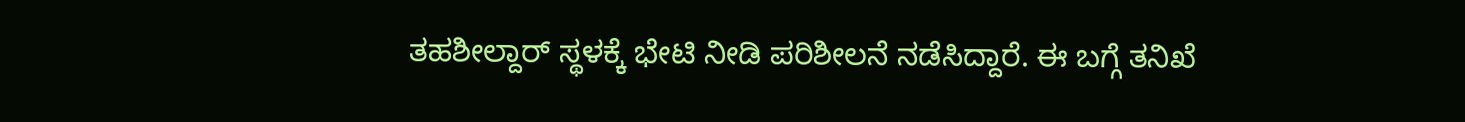ತಹಶೀಲ್ದಾರ್ ಸ್ಥಳಕ್ಕೆ ಭೇಟಿ ನೀಡಿ ಪರಿಶೀಲನೆ ನಡೆಸಿದ್ದಾರೆ. ಈ ಬಗ್ಗೆ ತನಿಖೆ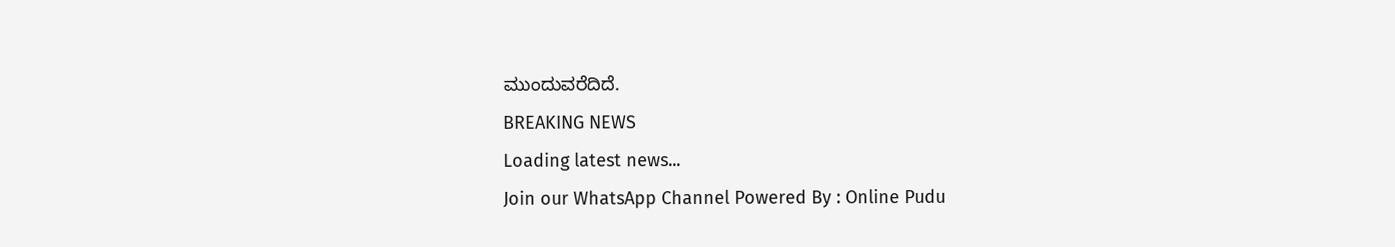ಮುಂದುವರೆದಿದೆ.
BREAKING NEWS
Loading latest news...
Join our WhatsApp Channel Powered By : Online Pudu